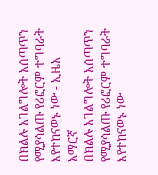በክልሉ አገልግሎት አሰጣጥን የሚያሳልጡ የሪፎርም ተግባራት እየተከናወኑ ነው - ኢዜአ አማርኛ
በክልሉ አገልግሎት አሰጣጥን የሚያሳልጡ የሪፎርም ተግባራት እየተከናወኑ ነው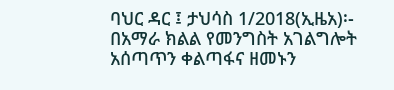ባህር ዳር ፤ ታህሳስ 1/2018(ኢዜአ)፡- በአማራ ክልል የመንግስት አገልግሎት አሰጣጥን ቀልጣፋና ዘመኑን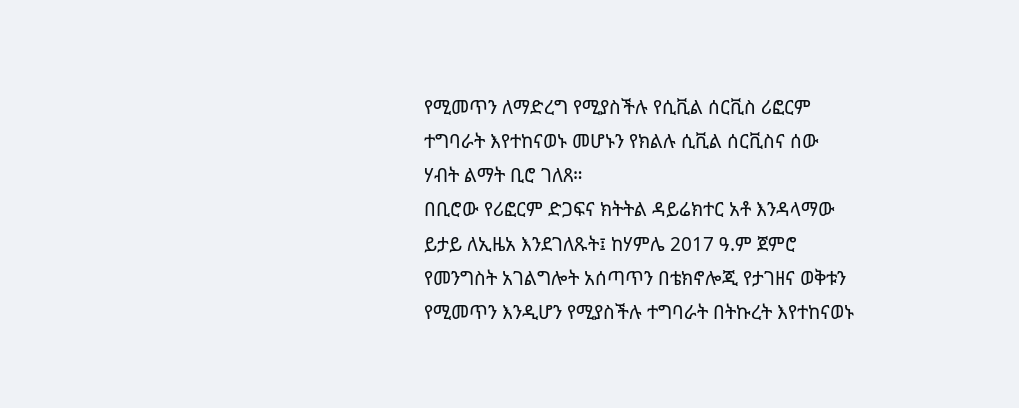የሚመጥን ለማድረግ የሚያስችሉ የሲቪል ሰርቪስ ሪፎርም ተግባራት እየተከናወኑ መሆኑን የክልሉ ሲቪል ሰርቪስና ሰው ሃብት ልማት ቢሮ ገለጸ።
በቢሮው የሪፎርም ድጋፍና ክትትል ዳይሬክተር አቶ እንዳላማው ይታይ ለኢዜአ እንደገለጹት፤ ከሃምሌ 2017 ዓ.ም ጀምሮ የመንግስት አገልግሎት አሰጣጥን በቴክኖሎጂ የታገዘና ወቅቱን የሚመጥን እንዲሆን የሚያስችሉ ተግባራት በትኩረት እየተከናወኑ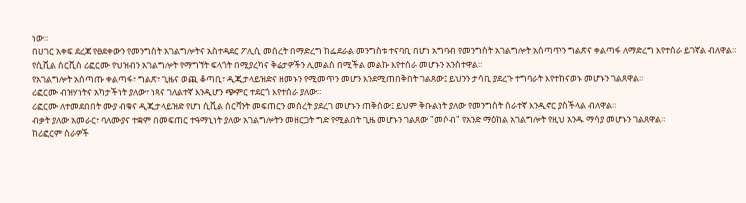ነው።
በሀገር አቀፍ ደረጃ የፀደቀውን የመንግስት አገልግሎትና አስተዳደር ፖሊሲ መሰረት በማድረግ ከፌደራል መንግስቱ ተናባቢ በሆነ አግባብ የመንግስት አገልግሎት አሰጣጥን ግልጽና ቀልጣፋ ለማድረግ እየተሰራ ይገኛል ብለዋል።
የሲቪል ሰርቪስ ሪፎርሙ የህዝብን አገልግሎት የማግኘት ፍላጎት በሚያረካና ቅሬታዎችን ሊመልስ በሚችል መልኩ እየተሰራ መሆኑን አንስተዋል።
የአገልግሎት አሰጣጡ ቀልጣፋ፣ ግልጽ፣ ጊዜና ወጪ ቆጣቢ፣ ዲጂታላይዝድና ዘመኑን የሚመጥን መሆን እንደሚጠበቅበት ገልጸው፤ ይህንን ታሳቢ ያደረጉ ተግባራት እየተከናወኑ መሆኑን ገልጸዋል።
ሪፎርሙ ብዝሃነትና አካታችነት ያለው፣ ነጻና ገለልተኛ እንዲሆን ጭምር ተደርጎ እየተሰራ ያለው።
ሪፎርሙ ለተመደበበት ሙያ ብቁና ዲጂታላይዝድ የሆነ ሲቪል ሰርቫንት መፍጠርን መሰረት ያደረገ መሆኑን ጠቅሰው፤ ይህም ቅቡልነት ያለው የመንግስት ሰራተኛ እንዲኖር ያስችላል ብለዋል።
ብቃት ያለው አመራር፣ ባለሙያና ተቋም በመፍጠር ተዓማኒነት ያለው አገልግሎትን መዘርጋት ግድ የሚልበት ጊዜ መሆኑን ገልጸው "መሶብ" የአንድ ማዕከል አገልግሎት የዚህ አንዱ ማሳያ መሆኑን ገልጸዋል።
ከሪፎርም ስራዎች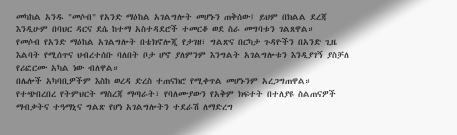መካከል አንዱ "መሶብ" የአንድ ማዕከል አገልግሎት መሆኑን ጠቅሰው፤ ይህም በክልል ደረጃ እንዲሁም በባህር ዳርና ደሴ ከተማ አስተዳደሮች ተመርቆ ወደ ስራ መግባቱን ገልጸዋል።
የመሶብ የአንድ ማዕከል አገልግሎት በቴክኖሎጂ የታገዘ፣ ግልጽና በርካታ ጉዳዮችን በአንድ ጊዜ እልባት የሚሰጥና ህብረተሰቡ ባለበት ቦታ ሆኖ ያለምንም እንግልት አገልግሎቱን እንዲያገኝ ያስቻለ የሪፎርሙ አካል ነው ብለዋል።
በሌሎች አካባቢዎችም እስከ ወረዳ ድረስ ተጠናክሮ የሚቀጥል መሆኑንም አረጋግጠዋል።
የተጭበረበረ የትምህርት ማስረጃ ማጣራት፣ የባለሙያውን የአቅም ክፍተት በተለያዩ ስልጠናዎች ማብቃትና ተዓማኒና ግልጽ የሆነ አገልግሎትን ተደራሽ ለማድረግ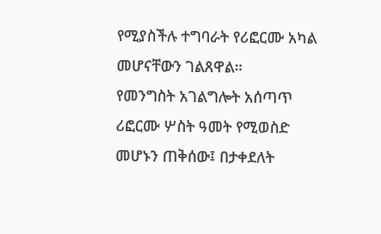የሚያስችሉ ተግባራት የሪፎርሙ አካል መሆናቸውን ገልጸዋል።
የመንግስት አገልግሎት አሰጣጥ ሪፎርሙ ሦስት ዓመት የሚወስድ መሆኑን ጠቅሰው፤ በታቀደለት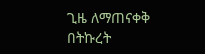ጊዜ ለማጠናቀቅ በትኩረት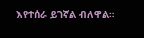እየተሰራ ይገኛል ብለዋል።